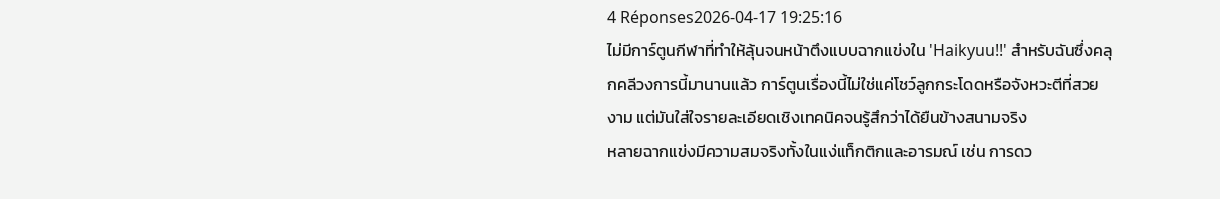4 Réponses2026-04-17 19:25:16
ไม่มีการ์ตูนกีฬาที่ทำให้ลุ้นจนหน้าตึงแบบฉากแข่งใน 'Haikyuu!!' สำหรับฉันซึ่งคลุกคลีวงการนี้มานานแล้ว การ์ตูนเรื่องนี้ไม่ใช่แค่โชว์ลูกกระโดดหรือจังหวะตีที่สวยงาม แต่มันใส่ใจรายละเอียดเชิงเทคนิคจนรู้สึกว่าได้ยืนข้างสนามจริง
หลายฉากแข่งมีความสมจริงทั้งในแง่แท็กติกและอารมณ์ เช่น การดว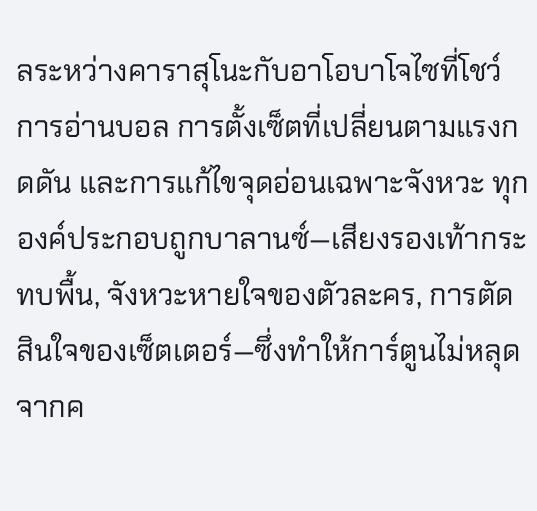ลระหว่างคาราสุโนะกับอาโอบาโจไซที่โชว์การอ่านบอล การตั้งเซ็ตที่เปลี่ยนตามแรงกดดัน และการแก้ไขจุดอ่อนเฉพาะจังหวะ ทุกองค์ประกอบถูกบาลานซ์—เสียงรองเท้ากระทบพื้น, จังหวะหายใจของตัวละคร, การตัดสินใจของเซ็ตเตอร์—ซึ่งทำให้การ์ตูนไม่หลุดจากค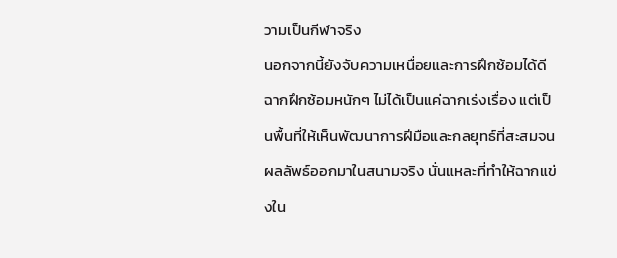วามเป็นกีฬาจริง
นอกจากนี้ยังจับความเหนื่อยและการฝึกซ้อมได้ดี ฉากฝึกซ้อมหนักๆ ไม่ได้เป็นแค่ฉากเร่งเรื่อง แต่เป็นพื้นที่ให้เห็นพัฒนาการฝีมือและกลยุทธ์ที่สะสมจนผลลัพธ์ออกมาในสนามจริง นั่นแหละที่ทำให้ฉากแข่งใน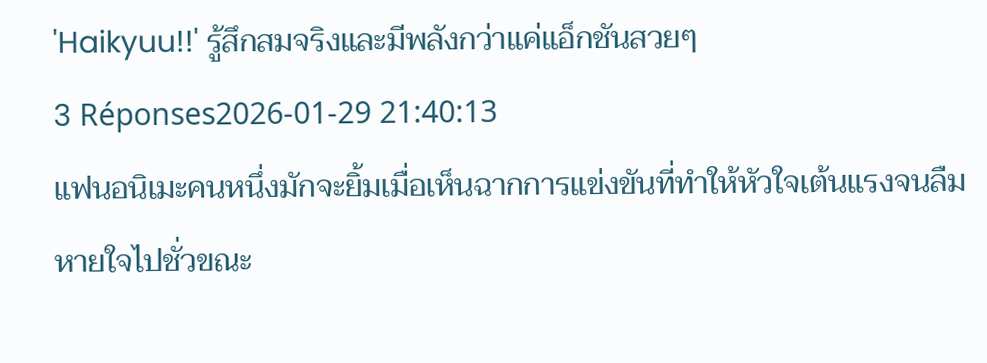'Haikyuu!!' รู้สึกสมจริงและมีพลังกว่าแค่แอ็กชันสวยๆ
3 Réponses2026-01-29 21:40:13
แฟนอนิเมะคนหนึ่งมักจะยิ้มเมื่อเห็นฉากการแข่งขันที่ทำให้หัวใจเต้นแรงจนลืมหายใจไปชั่วขณะ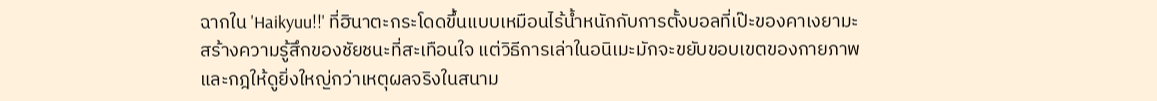ฉากใน 'Haikyuu!!' ที่ฮินาตะกระโดดขึ้นแบบเหมือนไร้น้ำหนักกับการตั้งบอลที่เป๊ะของคาเงยามะ สร้างความรู้สึกของชัยชนะที่สะเทือนใจ แต่วิธีการเล่าในอนิเมะมักจะขยับขอบเขตของกายภาพและกฎให้ดูยิ่งใหญ่กว่าเหตุผลจริงในสนาม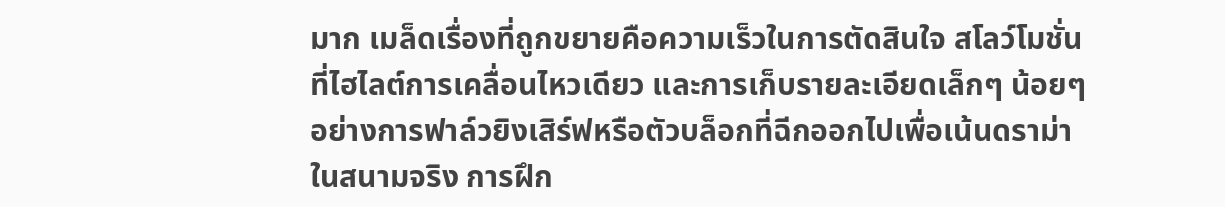มาก เมล็ดเรื่องที่ถูกขยายคือความเร็วในการตัดสินใจ สโลว์โมชั่นที่ไฮไลต์การเคลื่อนไหวเดียว และการเก็บรายละเอียดเล็กๆ น้อยๆ อย่างการฟาล์วยิงเสิร์ฟหรือตัวบล็อกที่ฉีกออกไปเพื่อเน้นดราม่า
ในสนามจริง การฝึก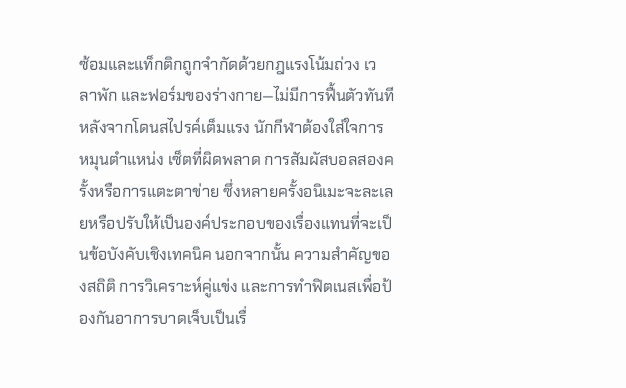ซ้อมและแท็กติกถูกจำกัดด้วยกฎแรงโน้มถ่วง เวลาพัก และฟอร์มของร่างกาย—ไม่มีการฟื้นตัวทันทีหลังจากโดนสไปรค์เต็มแรง นักกีฬาต้องใส่ใจการหมุนตำแหน่ง เซ็ตที่ผิดพลาด การสัมผัสบอลสองครั้งหรือการแตะตาข่าย ซึ่งหลายครั้งอนิเมะจะละเลยหรือปรับให้เป็นองค์ประกอบของเรื่องแทนที่จะเป็นข้อบังคับเชิงเทคนิค นอกจากนั้น ความสำคัญของสถิติ การวิเคราะห์คู่แข่ง และการทำฟิตเนสเพื่อป้องกันอาการบาดเจ็บเป็นเรื่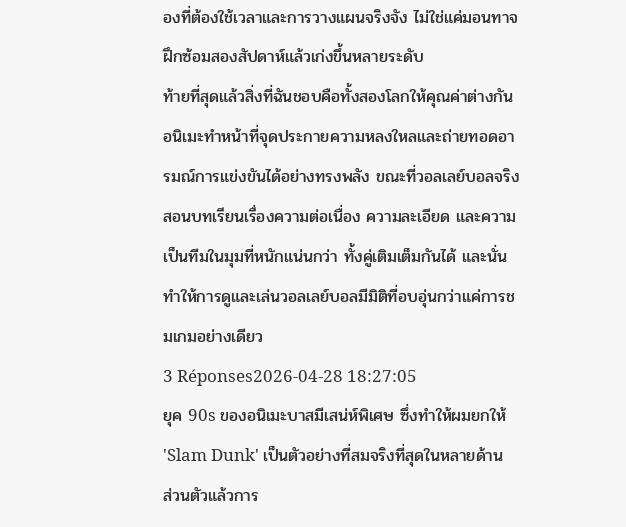องที่ต้องใช้เวลาและการวางแผนจริงจัง ไม่ใช่แค่มอนทาจฝึกซ้อมสองสัปดาห์แล้วเก่งขึ้นหลายระดับ
ท้ายที่สุดแล้วสิ่งที่ฉันชอบคือทั้งสองโลกให้คุณค่าต่างกัน อนิเมะทำหน้าที่จุดประกายความหลงใหลและถ่ายทอดอารมณ์การแข่งขันได้อย่างทรงพลัง ขณะที่วอลเลย์บอลจริงสอนบทเรียนเรื่องความต่อเนื่อง ความละเอียด และความเป็นทีมในมุมที่หนักแน่นกว่า ทั้งคู่เติมเต็มกันได้ และนั่นทำให้การดูและเล่นวอลเลย์บอลมีมิติที่อบอุ่นกว่าแค่การชมเกมอย่างเดียว
3 Réponses2026-04-28 18:27:05
ยุค 90s ของอนิเมะบาสมีเสน่ห์พิเศษ ซึ่งทำให้ผมยกให้ 'Slam Dunk' เป็นตัวอย่างที่สมจริงที่สุดในหลายด้าน
ส่วนตัวแล้วการ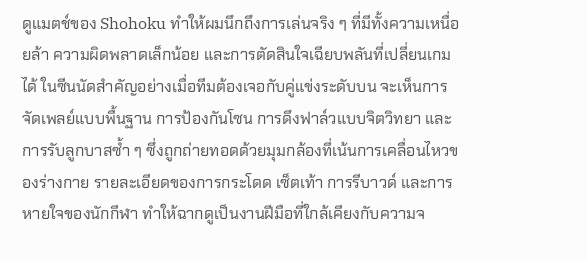ดูแมตช์ของ Shohoku ทำให้ผมนึกถึงการเล่นจริง ๆ ที่มีทั้งความเหนื่อยล้า ความผิดพลาดเล็กน้อย และการตัดสินใจเฉียบพลันที่เปลี่ยนเกมได้ ในซีนนัดสำคัญอย่างเมื่อทีมต้องเจอกับคู่แข่งระดับบน จะเห็นการจัดเพลย์แบบพื้นฐาน การป้องกันโซน การดึงฟาล์วแบบจิตวิทยา และการรับลูกบาสซ้ำ ๆ ซึ่งถูกถ่ายทอดด้วยมุมกล้องที่เน้นการเคลื่อนไหวของร่างกาย รายละเอียดของการกระโดด เซ็ตเท้า การรีบาวด์ และการหายใจของนักกีฬา ทำให้ฉากดูเป็นงานฝีมือที่ใกล้เคียงกับความจ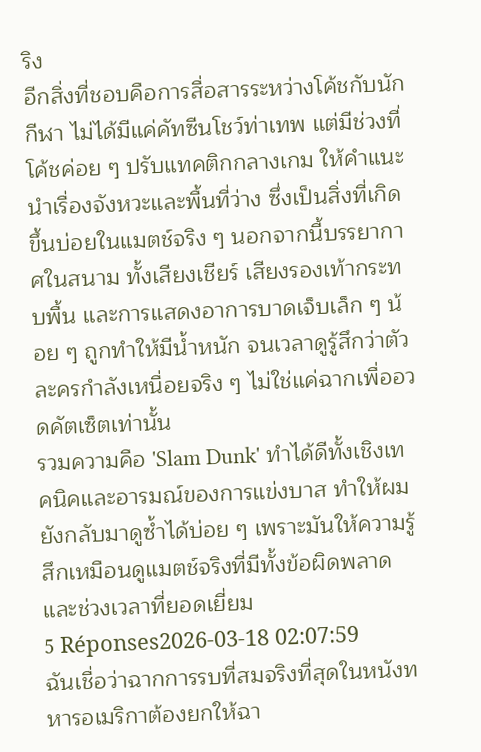ริง
อีกสิ่งที่ชอบคือการสื่อสารระหว่างโค้ชกับนักกีฬา ไม่ได้มีแค่คัทซีนโชว์ท่าเทพ แต่มีช่วงที่โค้ชค่อย ๆ ปรับแทคติกกลางเกม ให้คำแนะนำเรื่องจังหวะและพื้นที่ว่าง ซึ่งเป็นสิ่งที่เกิดขึ้นบ่อยในแมตช์จริง ๆ นอกจากนี้บรรยากาศในสนาม ทั้งเสียงเชียร์ เสียงรองเท้ากระทบพื้น และการแสดงอาการบาดเจ็บเล็ก ๆ น้อย ๆ ถูกทำให้มีน้ำหนัก จนเวลาดูรู้สึกว่าตัวละครกำลังเหนื่อยจริง ๆ ไม่ใช่แค่ฉากเพื่ออวดคัตเซ็ตเท่านั้น
รวมความคือ 'Slam Dunk' ทำได้ดีทั้งเชิงเทคนิคและอารมณ์ของการแข่งบาส ทำให้ผมยังกลับมาดูซ้ำได้บ่อย ๆ เพราะมันให้ความรู้สึกเหมือนดูแมตช์จริงที่มีทั้งข้อผิดพลาดและช่วงเวลาที่ยอดเยี่ยม
5 Réponses2026-03-18 02:07:59
ฉันเชื่อว่าฉากการรบที่สมจริงที่สุดในหนังทหารอเมริกาต้องยกให้ฉา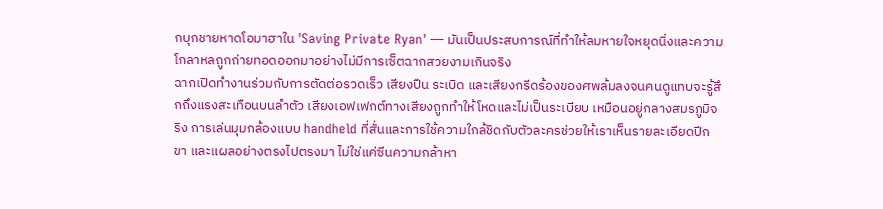กบุกชายหาดโอมาฮาใน 'Saving Private Ryan' — มันเป็นประสบการณ์ที่ทำให้ลมหายใจหยุดนิ่งและความโกลาหลถูกถ่ายทอดออกมาอย่างไม่มีการเซ็ตฉากสวยงามเกินจริง
ฉากเปิดทำงานร่วมกับการตัดต่อรวดเร็ว เสียงปืน ระเบิด และเสียงกรีดร้องของศพล้มลงจนคนดูแทบจะรู้สึกถึงแรงสะเทือนบนลำตัว เสียงเอฟเฟกต์ทางเสียงถูกทำให้โหดและไม่เป็นระเบียบ เหมือนอยู่กลางสมรภูมิจริง การเล่นมุมกล้องแบบ handheld ที่สั่นและการใช้ความใกล้ชิดกับตัวละครช่วยให้เราเห็นรายละเอียดปีก ขา และแผลอย่างตรงไปตรงมา ไม่ใช่แค่ซีนความกล้าหา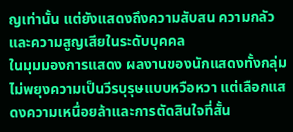ญเท่านั้น แต่ยังแสดงถึงความสับสน ความกลัว และความสูญเสียในระดับบุคคล
ในมุมมองการแสดง ผลงานของนักแสดงทั้งกลุ่มไม่พยุงความเป็นวีรบุรุษแบบหวือหวา แต่เลือกแสดงความเหนื่อยล้าและการตัดสินใจที่สั้น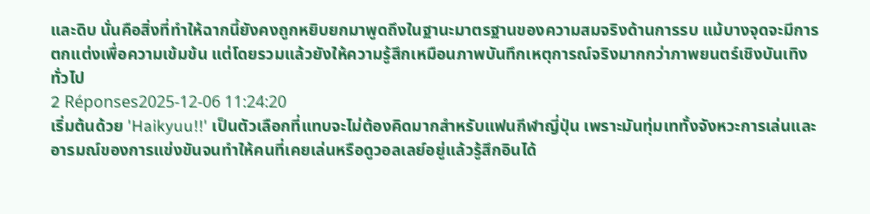และดิบ นั่นคือสิ่งที่ทำให้ฉากนี้ยังคงถูกหยิบยกมาพูดถึงในฐานะมาตรฐานของความสมจริงด้านการรบ แม้บางจุดจะมีการตกแต่งเพื่อความเข้มข้น แต่โดยรวมแล้วยังให้ความรู้สึกเหมือนภาพบันทึกเหตุการณ์จริงมากกว่าภาพยนตร์เชิงบันเทิงทั่วไป
2 Réponses2025-12-06 11:24:20
เริ่มต้นด้วย 'Haikyuu!!' เป็นตัวเลือกที่แทบจะไม่ต้องคิดมากสำหรับแฟนกีฬาญี่ปุ่น เพราะมันทุ่มเททั้งจังหวะการเล่นและอารมณ์ของการแข่งขันจนทำให้คนที่เคยเล่นหรือดูวอลเลย์อยู่แล้วรู้สึกอินได้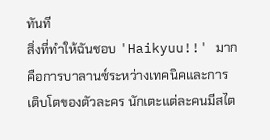ทันที
สิ่งที่ทำให้ฉันชอบ 'Haikyuu!!' มากคือการบาลานซ์ระหว่างเทคนิคและการเติบโตของตัวละคร นักเตะแต่ละคนมีสไต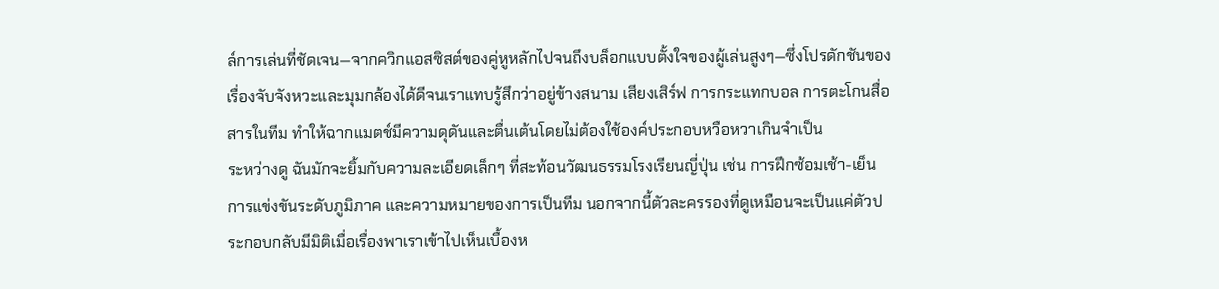ล์การเล่นที่ชัดเจน—จากควิกแอสซิสต์ของคู่หูหลักไปจนถึงบล็อกแบบตั้งใจของผู้เล่นสูงๆ—ซึ่งโปรดักชันของเรื่องจับจังหวะและมุมกล้องได้ดีจนเราแทบรู้สึกว่าอยู่ข้างสนาม เสียงเสิร์ฟ การกระแทกบอล การตะโกนสื่อสารในทีม ทำให้ฉากแมตช์มีความดุดันและตื่นเต้นโดยไม่ต้องใช้องค์ประกอบหวือหวาเกินจำเป็น
ระหว่างดู ฉันมักจะยิ้มกับความละเอียดเล็กๆ ที่สะท้อนวัฒนธรรมโรงเรียนญี่ปุ่น เช่น การฝึกซ้อมเช้า-เย็น การแข่งขันระดับภูมิภาค และความหมายของการเป็นทีม นอกจากนี้ตัวละครรองที่ดูเหมือนจะเป็นแค่ตัวประกอบกลับมีมิติเมื่อเรื่องพาเราเข้าไปเห็นเบื้องห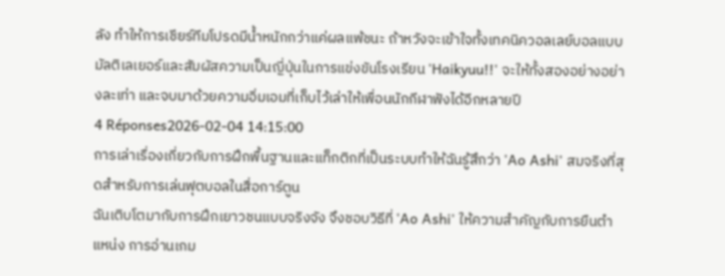ลัง ทำให้การเชียร์ทีมโปรดมีน้ำหนักกว่าแค่ผลแพ้ชนะ ถ้าหวังจะเข้าใจทั้งเทคนิควอลเลย์บอลแบบมัลติเลเยอร์และสัมผัสความเป็นญี่ปุ่นในการแข่งขันโรงเรียน 'Haikyuu!!' จะให้ทั้งสองอย่างอย่างละเท่า และจบมาด้วยความอิ่มเอมที่เก็บไว้เล่าให้เพื่อนนักกีฬาฟังได้อีกหลายปี
4 Réponses2026-02-04 14:15:00
การเล่าเรื่องเกี่ยวกับการฝึกพื้นฐานและแท็กติกที่เป็นระบบทำให้ฉันรู้สึกว่า 'Ao Ashi' สมจริงที่สุดสำหรับการเล่นฟุตบอลในสื่อการ์ตูน
ฉันเติบโตมากับการฝึกเยาวชนแบบจริงจัง จึงชอบวิธีที่ 'Ao Ashi' ให้ความสำคัญกับการยืนตำแหน่ง การอ่านเกม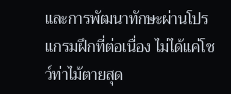และการพัฒนาทักษะผ่านโปรแกรมฝึกที่ต่อเนื่อง ไม่ได้แค่โชว์ท่าไม้ตายสุด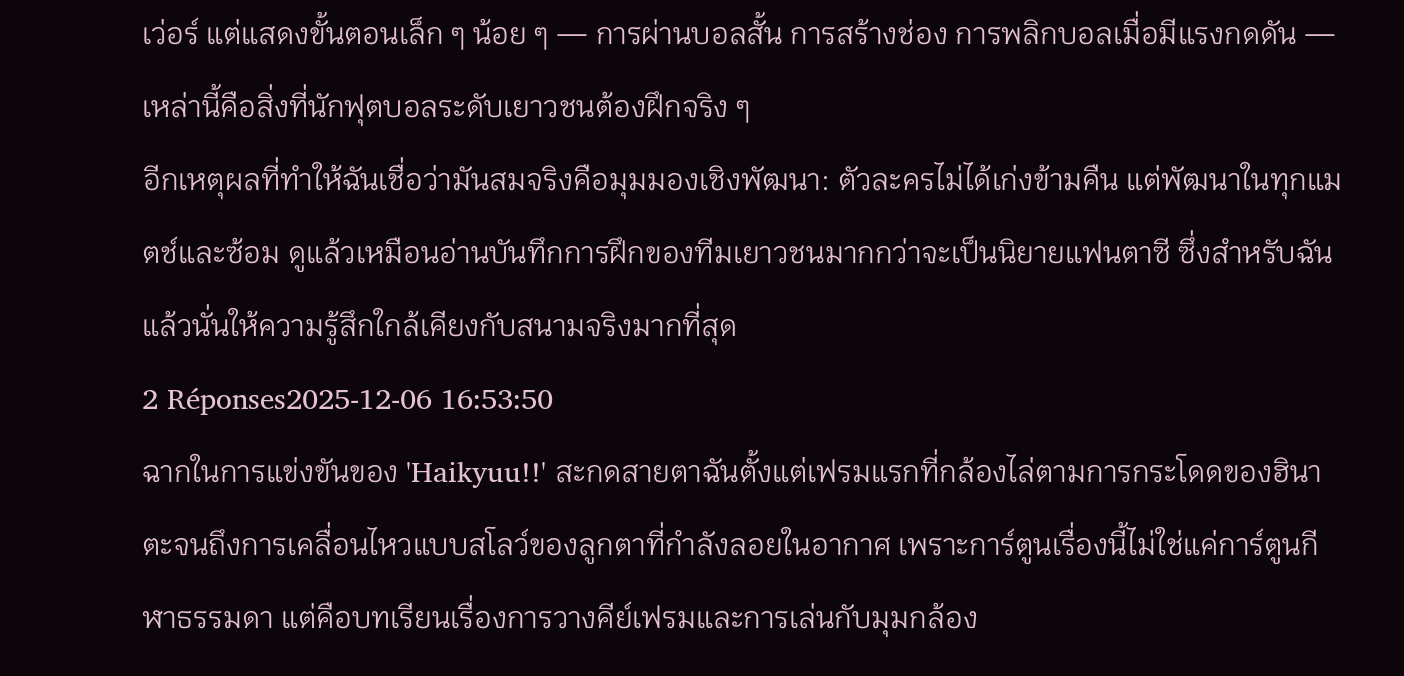เว่อร์ แต่แสดงขั้นตอนเล็ก ๆ น้อย ๆ — การผ่านบอลสั้น การสร้างช่อง การพลิกบอลเมื่อมีแรงกดดัน — เหล่านี้คือสิ่งที่นักฟุตบอลระดับเยาวชนต้องฝึกจริง ๆ
อีกเหตุผลที่ทำให้ฉันเชื่อว่ามันสมจริงคือมุมมองเชิงพัฒนา: ตัวละครไม่ได้เก่งข้ามคืน แต่พัฒนาในทุกแมตช์และซ้อม ดูแล้วเหมือนอ่านบันทึกการฝึกของทีมเยาวชนมากกว่าจะเป็นนิยายแฟนตาซี ซึ่งสำหรับฉันแล้วนั่นให้ความรู้สึกใกล้เคียงกับสนามจริงมากที่สุด
2 Réponses2025-12-06 16:53:50
ฉากในการแข่งขันของ 'Haikyuu!!' สะกดสายตาฉันตั้งแต่เฟรมแรกที่กล้องไล่ตามการกระโดดของฮินาตะจนถึงการเคลื่อนไหวแบบสโลว์ของลูกตาที่กำลังลอยในอากาศ เพราะการ์ตูนเรื่องนี้ไม่ใช่แค่การ์ตูนกีฬาธรรมดา แต่คือบทเรียนเรื่องการวางคีย์เฟรมและการเล่นกับมุมกล้อง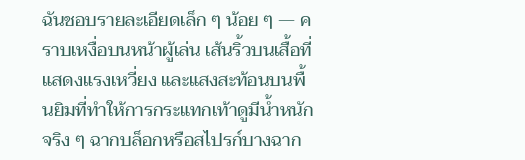ฉันชอบรายละเอียดเล็ก ๆ น้อย ๆ — คราบเหงื่อบนหน้าผู้เล่น เส้นริ้วบนเสื้อที่แสดงแรงเหวี่ยง และแสงสะท้อนบนพื้นยิมที่ทำให้การกระแทกเท้าดูมีน้ำหนักจริง ๆ ฉากบล็อกหรือสไปรก์บางฉาก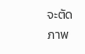จะตัดภาพ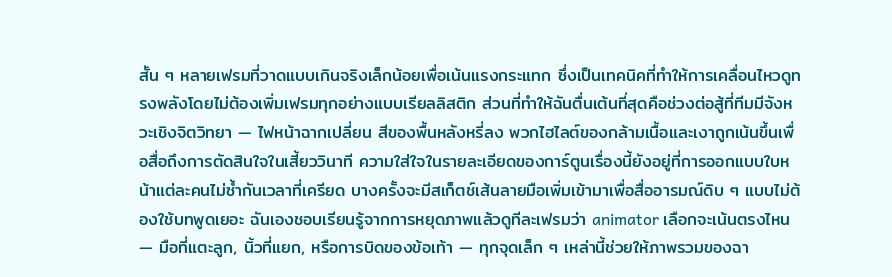สั้น ๆ หลายเฟรมที่วาดแบบเกินจริงเล็กน้อยเพื่อเน้นแรงกระแทก ซึ่งเป็นเทคนิคที่ทำให้การเคลื่อนไหวดูทรงพลังโดยไม่ต้องเพิ่มเฟรมทุกอย่างแบบเรียลลิสติก ส่วนที่ทำให้ฉันตื่นเต้นที่สุดคือช่วงต่อสู้ที่ทีมมีจังหวะเชิงจิตวิทยา — ไฟหน้าฉากเปลี่ยน สีของพื้นหลังหรี่ลง พวกไฮไลต์ของกล้ามเนื้อและเงาถูกเน้นขึ้นเพื่อสื่อถึงการตัดสินใจในเสี้ยววินาที ความใส่ใจในรายละเอียดของการ์ตูนเรื่องนี้ยังอยู่ที่การออกแบบใบหน้าแต่ละคนไม่ซ้ำกันเวลาที่เครียด บางครั้งจะมีสเก็ตช์เส้นลายมือเพิ่มเข้ามาเพื่อสื่ออารมณ์ดิบ ๆ แบบไม่ต้องใช้บทพูดเยอะ ฉันเองชอบเรียนรู้จากการหยุดภาพแล้วดูทีละเฟรมว่า animator เลือกจะเน้นตรงไหน — มือที่แตะลูก, นิ้วที่แยก, หรือการบิดของข้อเท้า — ทุกจุดเล็ก ๆ เหล่านี้ช่วยให้ภาพรวมของฉา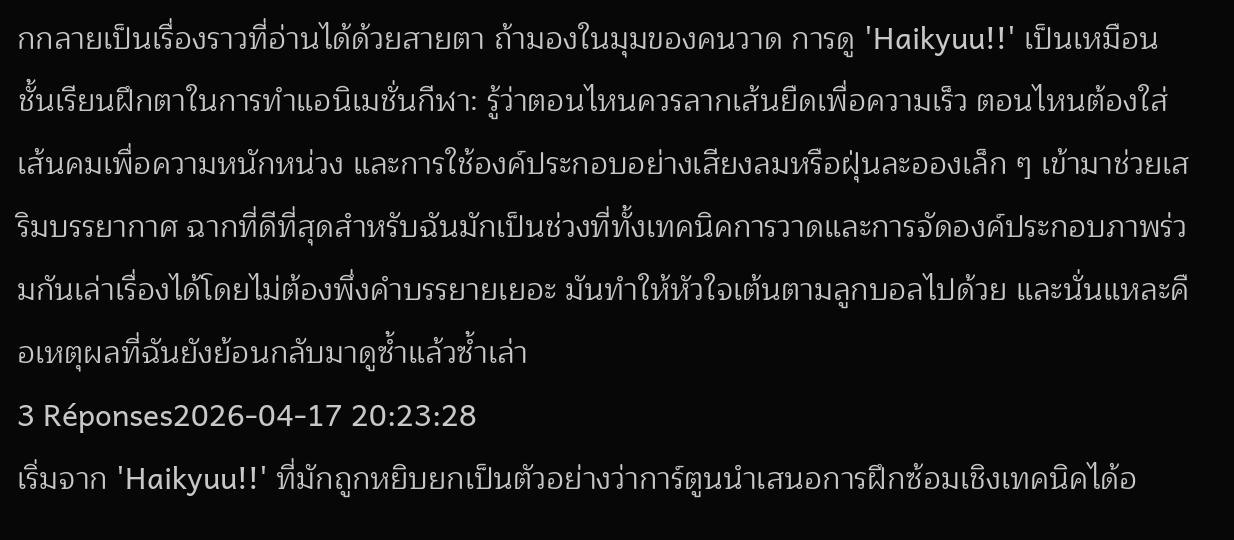กกลายเป็นเรื่องราวที่อ่านได้ด้วยสายตา ถ้ามองในมุมของคนวาด การดู 'Haikyuu!!' เป็นเหมือนชั้นเรียนฝึกตาในการทำแอนิเมชั่นกีฬา: รู้ว่าตอนไหนควรลากเส้นยืดเพื่อความเร็ว ตอนไหนต้องใส่เส้นคมเพื่อความหนักหน่วง และการใช้องค์ประกอบอย่างเสียงลมหรือฝุ่นละอองเล็ก ๆ เข้ามาช่วยเสริมบรรยากาศ ฉากที่ดีที่สุดสำหรับฉันมักเป็นช่วงที่ทั้งเทคนิคการวาดและการจัดองค์ประกอบภาพร่วมกันเล่าเรื่องได้โดยไม่ต้องพึ่งคำบรรยายเยอะ มันทำให้หัวใจเต้นตามลูกบอลไปด้วย และนั่นแหละคือเหตุผลที่ฉันยังย้อนกลับมาดูซ้ำแล้วซ้ำเล่า
3 Réponses2026-04-17 20:23:28
เริ่มจาก 'Haikyuu!!' ที่มักถูกหยิบยกเป็นตัวอย่างว่าการ์ตูนนำเสนอการฝึกซ้อมเชิงเทคนิคได้อ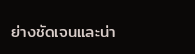ย่างชัดเจนและน่า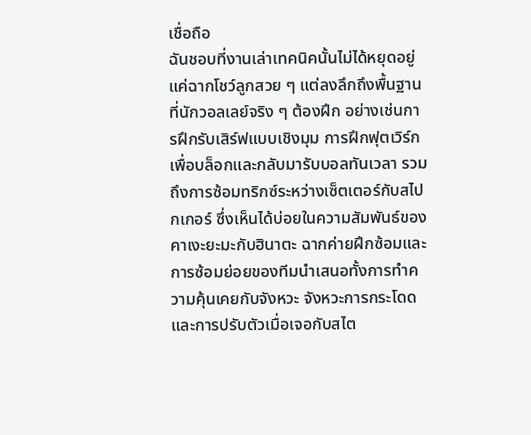เชื่อถือ
ฉันชอบที่งานเล่าเทคนิคนั้นไม่ได้หยุดอยู่แค่ฉากโชว์ลูกสวย ๆ แต่ลงลึกถึงพื้นฐานที่นักวอลเลย์จริง ๆ ต้องฝึก อย่างเช่นการฝึกรับเสิร์ฟแบบเชิงมุม การฝึกฟุตเวิร์กเพื่อบล็อกและกลับมารับบอลทันเวลา รวมถึงการซ้อมทริกซ์ระหว่างเซ็ตเตอร์กับสไปกเกอร์ ซึ่งเห็นได้บ่อยในความสัมพันธ์ของคาเงะยะมะกับฮินาตะ ฉากค่ายฝึกซ้อมและการซ้อมย่อยของทีมนำเสนอทั้งการทำความคุ้นเคยกับจังหวะ จังหวะการกระโดด และการปรับตัวเมื่อเจอกับสไต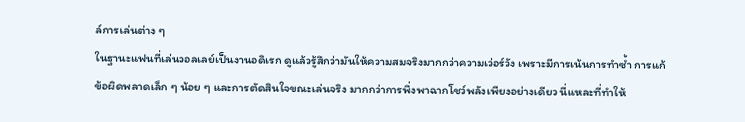ล์การเล่นต่าง ๆ
ในฐานะแฟนที่เล่นวอลเลย์เป็นงานอดิเรก ดูแล้วรู้สึกว่ามันให้ความสมจริงมากกว่าความเว่อร์วัง เพราะมีการเน้นการทำซ้ำ การแก้ข้อผิดพลาดเล็ก ๆ น้อย ๆ และการตัดสินใจขณะเล่นจริง มากกว่าการพึ่งพาฉากโชว์พลังเพียงอย่างเดียว นี่แหละที่ทำให้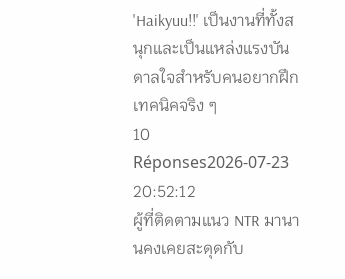'Haikyuu!!' เป็นงานที่ทั้งสนุกและเป็นแหล่งแรงบันดาลใจสำหรับคนอยากฝึกเทคนิคจริง ๆ
10 Réponses2026-07-23 20:52:12
ผู้ที่ติดตามแนว NTR มานานคงเคยสะดุดกับ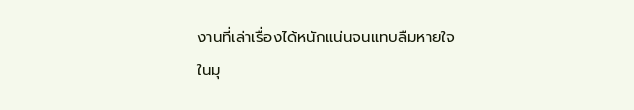งานที่เล่าเรื่องได้หนักแน่นจนแทบลืมหายใจ
ในมุ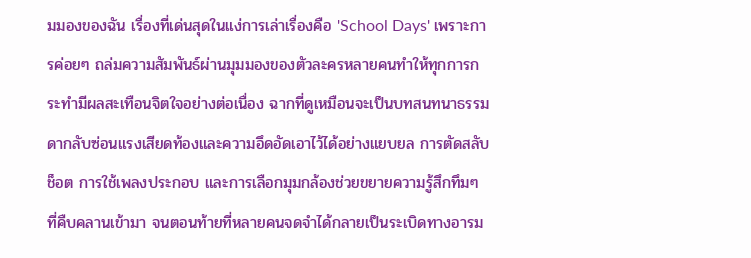มมองของฉัน เรื่องที่เด่นสุดในแง่การเล่าเรื่องคือ 'School Days' เพราะการค่อยๆ ถล่มความสัมพันธ์ผ่านมุมมองของตัวละครหลายคนทำให้ทุกการกระทำมีผลสะเทือนจิตใจอย่างต่อเนื่อง ฉากที่ดูเหมือนจะเป็นบทสนทนาธรรมดากลับซ่อนแรงเสียดท้องและความอึดอัดเอาไว้ได้อย่างแยบยล การตัดสลับช็อต การใช้เพลงประกอบ และการเลือกมุมกล้องช่วยขยายความรู้สึกทึมๆ ที่คืบคลานเข้ามา จนตอนท้ายที่หลายคนจดจำได้กลายเป็นระเบิดทางอารม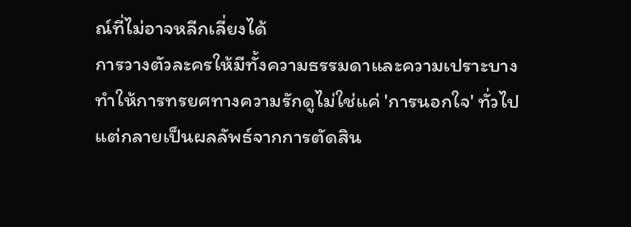ณ์ที่ไม่อาจหลีกเลี่ยงได้
การวางตัวละครให้มีทั้งความธรรมดาและความเปราะบางทำให้การทรยศทางความรักดูไม่ใช่แค่ 'การนอกใจ' ทั่วไป แต่กลายเป็นผลลัพธ์จากการตัดสิน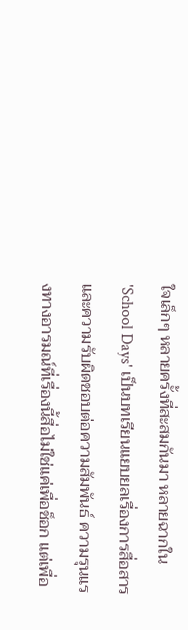ใจเล็กๆ หลายครั้งที่สะสมกันมา หลายฉากใน 'School Days' เป็นบทเรียนแยบยลเรื่องการสื่อสารและความรับผิดชอบต่อความสัมพันธ์ ความรุนแรงทางอารมณ์ที่เรื่องนี้สื่อไม่ใช่แค่เพื่อช็อก แต่เพื่อ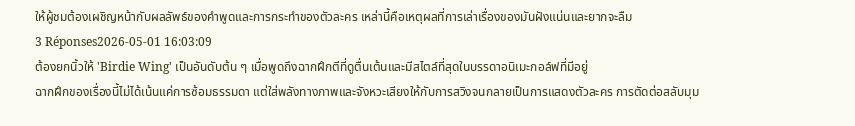ให้ผู้ชมต้องเผชิญหน้ากับผลลัพธ์ของคำพูดและการกระทำของตัวละคร เหล่านี้คือเหตุผลที่การเล่าเรื่องของมันฝังแน่นและยากจะลืม
3 Réponses2026-05-01 16:03:09
ต้องยกนิ้วให้ 'Birdie Wing' เป็นอันดับต้น ๆ เมื่อพูดถึงฉากฝึกตีที่ดูตื่นเต้นและมีสไตล์ที่สุดในบรรดาอนิเมะกอล์ฟที่มีอยู่
ฉากฝึกของเรื่องนี้ไม่ได้เน้นแค่การซ้อมธรรมดา แต่ใส่พลังทางภาพและจังหวะเสียงให้กับการสวิงจนกลายเป็นการแสดงตัวละคร การตัดต่อสลับมุม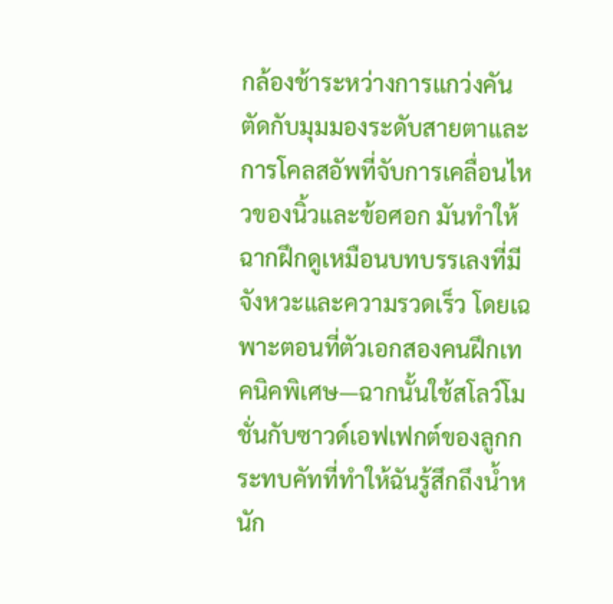กล้องช้าระหว่างการแกว่งคัน ตัดกับมุมมองระดับสายตาและการโคลสอัพที่จับการเคลื่อนไหวของนิ้วและข้อศอก มันทำให้ฉากฝึกดูเหมือนบทบรรเลงที่มีจังหวะและความรวดเร็ว โดยเฉพาะตอนที่ตัวเอกสองคนฝึกเทคนิคพิเศษ—ฉากนั้นใช้สโลว์โมชั่นกับซาวด์เอฟเฟกต์ของลูกกระทบคัทที่ทำให้ฉันรู้สึกถึงน้ำหนัก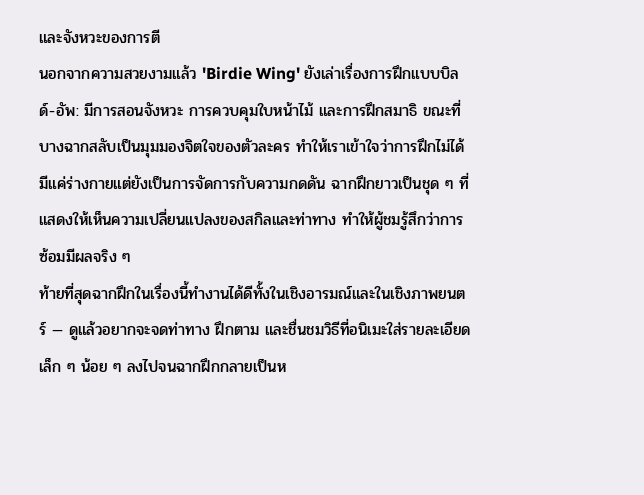และจังหวะของการตี
นอกจากความสวยงามแล้ว 'Birdie Wing' ยังเล่าเรื่องการฝึกแบบบิลด์-อัพ: มีการสอนจังหวะ การควบคุมใบหน้าไม้ และการฝึกสมาธิ ขณะที่บางฉากสลับเป็นมุมมองจิตใจของตัวละคร ทำให้เราเข้าใจว่าการฝึกไม่ได้มีแค่ร่างกายแต่ยังเป็นการจัดการกับความกดดัน ฉากฝึกยาวเป็นชุด ๆ ที่แสดงให้เห็นความเปลี่ยนแปลงของสกิลและท่าทาง ทำให้ผู้ชมรู้สึกว่าการซ้อมมีผลจริง ๆ
ท้ายที่สุดฉากฝึกในเรื่องนี้ทำงานได้ดีทั้งในเชิงอารมณ์และในเชิงภาพยนตร์ — ดูแล้วอยากจะจดท่าทาง ฝึกตาม และชื่นชมวิธีที่อนิเมะใส่รายละเอียดเล็ก ๆ น้อย ๆ ลงไปจนฉากฝึกกลายเป็นห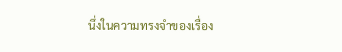นึ่งในความทรงจำของเรื่อง